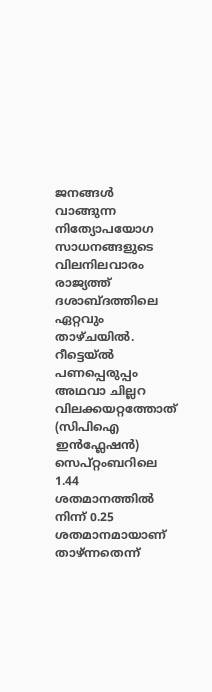ജനങ്ങൾ വാങ്ങുന്ന നിത്യോപയോഗ സാധനങ്ങളുടെ വിലനിലവാരം രാജ്യത്ത് ദശാബ്ദത്തിലെ ഏറ്റവും താഴ്ചയിൽ. റീട്ടെയ്ൽ പണപ്പെരുപ്പം അഥവാ ചില്ലറ വിലക്കയറ്റത്തോത് (സിപിഐ ഇൻഫ്ലേഷൻ) സെപ്റ്റംബറിലെ 1.44 ശതമാനത്തിൽ നിന്ന് 0.25 ശതമാനമായാണ് താഴ്ന്നതെന്ന്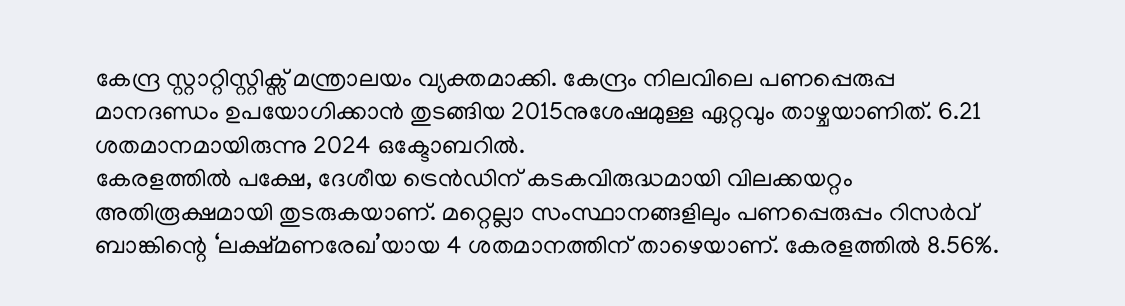കേന്ദ്ര സ്റ്റാറ്റിസ്റ്റിക്സ് മന്ത്രാലയം വ്യക്തമാക്കി. കേന്ദ്രം നിലവിലെ പണപ്പെരുപ്പ മാനദണ്ഡം ഉപയോഗിക്കാൻ തുടങ്ങിയ 2015നുശേഷമുള്ള ഏറ്റവും താഴ്ചയാണിത്. 6.21 ശതമാനമായിരുന്നു 2024 ഒക്ടോബറിൽ.
കേരളത്തിൽ പക്ഷേ, ദേശീയ ട്രെൻഡിന് കടകവിരുദ്ധമായി വിലക്കയറ്റം അതിരൂക്ഷമായി തുടരുകയാണ്. മറ്റെല്ലാ സംസ്ഥാനങ്ങളിലും പണപ്പെരുപ്പം റിസർവ് ബാങ്കിന്റെ ‘ലക്ഷ്മണരേഖ’യായ 4 ശതമാനത്തിന് താഴെയാണ്. കേരളത്തിൽ 8.56%.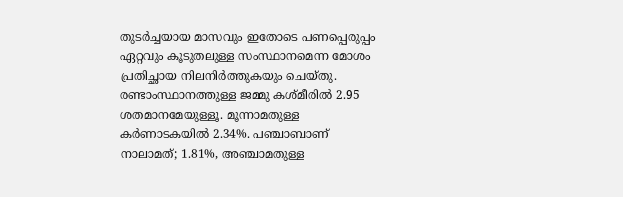തുടർച്ചയായ മാസവും ഇതോടെ പണപ്പെരുപ്പം ഏറ്റവും കൂടുതലുള്ള സംസ്ഥാനമെന്ന മോശം പ്രതിച്ഛായ നിലനിർത്തുകയും ചെയ്തു. രണ്ടാംസ്ഥാനത്തുള്ള ജമ്മു കശ്മീരിൽ 2.95 ശതമാനമേയുള്ളൂ. മൂന്നാമതുള്ള കർണാടകയിൽ 2.34%. പഞ്ചാബാണ് നാലാമത്; 1.81%, അഞ്ചാമതുള്ള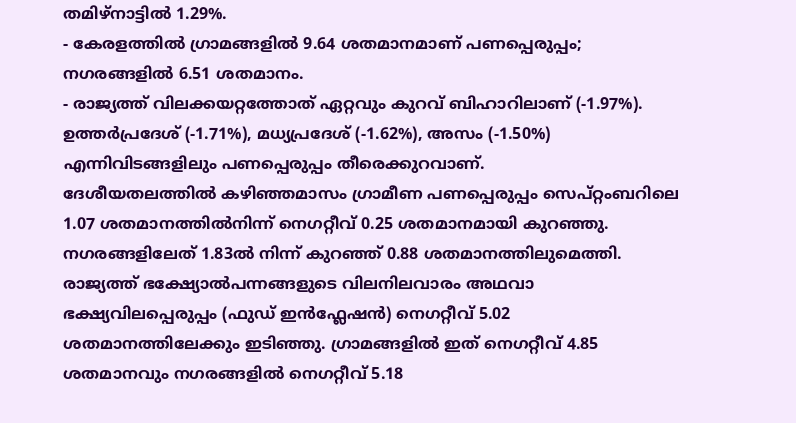തമിഴ്നാട്ടിൽ 1.29%.
- കേരളത്തിൽ ഗ്രാമങ്ങളിൽ 9.64 ശതമാനമാണ് പണപ്പെരുപ്പം; നഗരങ്ങളിൽ 6.51 ശതമാനം.
- രാജ്യത്ത് വിലക്കയറ്റത്തോത് ഏറ്റവും കുറവ് ബിഹാറിലാണ് (-1.97%). ഉത്തർപ്രദേശ് (-1.71%), മധ്യപ്രദേശ് (-1.62%), അസം (-1.50%) എന്നിവിടങ്ങളിലും പണപ്പെരുപ്പം തീരെക്കുറവാണ്.
ദേശീയതലത്തിൽ കഴിഞ്ഞമാസം ഗ്രാമീണ പണപ്പെരുപ്പം സെപ്റ്റംബറിലെ 1.07 ശതമാനത്തിൽനിന്ന് നെഗറ്റീവ് 0.25 ശതമാനമായി കുറഞ്ഞു. നഗരങ്ങളിലേത് 1.83ൽ നിന്ന് കുറഞ്ഞ് 0.88 ശതമാനത്തിലുമെത്തി. രാജ്യത്ത് ഭക്ഷ്യോൽപന്നങ്ങളുടെ വിലനിലവാരം അഥവാ ഭക്ഷ്യവിലപ്പെരുപ്പം (ഫുഡ് ഇൻഫ്ലേഷൻ) നെഗറ്റീവ് 5.02 ശതമാനത്തിലേക്കും ഇടിഞ്ഞു. ഗ്രാമങ്ങളിൽ ഇത് നെഗറ്റീവ് 4.85 ശതമാനവും നഗരങ്ങളിൽ നെഗറ്റീവ് 5.18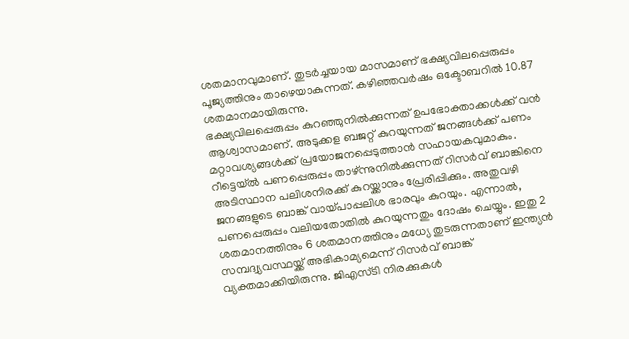ശതമാനവുമാണ്. തുടർച്ചയായ മാസമാണ് ഭക്ഷ്യവിലപ്പെരുപ്പം പൂജ്യത്തിനും താഴെയാകുന്നത്. കഴിഞ്ഞവർഷം ഒക്ടോബറിൽ 10.87 ശതമാനമായിരുന്നു.
ഭക്ഷ്യവിലപ്പെരുപ്പം കുറഞ്ഞുനിൽക്കുന്നത് ഉപഭോക്താക്കൾക്ക് വൻ ആശ്വാസമാണ്. അടുക്കള ബജറ്റ് കുറയുന്നത് ജനങ്ങൾക്ക് പണം മറ്റാവശ്യങ്ങൾക്ക് പ്രയോജനപ്പെടുത്താൻ സഹായകവുമാകും. റീട്ടെയ്ൽ പണപ്പെരുപ്പം താഴ്ന്നുനിൽക്കുന്നത് റിസർവ് ബാങ്കിനെ അടിസ്ഥാന പലിശനിരക്ക് കുറയ്ക്കാനും പ്രേരിപ്പിക്കും. അതുവഴി ജനങ്ങളുടെ ബാങ്ക് വായ്പാപ്പലിശ ഭാരവും കുറയും. എന്നാൽ, പണപ്പെരുപ്പം വലിയതോതിൽ കുറയുന്നതും ദോഷം ചെയ്യും. ഇതു 2 ശതമാനത്തിനും 6 ശതമാനത്തിനും മധ്യേ തുടരുന്നതാണ് ഇന്ത്യൻ സമ്പദ്വ്യവസ്ഥയ്ക്ക് അഭികാമ്യമെന്ന് റിസർവ് ബാങ്ക് വ്യക്തമാക്കിയിരുന്നു. ജിഎസ്ടി നിരക്കുകൾ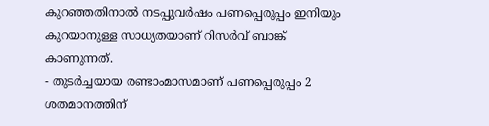കുറഞ്ഞതിനാൽ നടപ്പുവർഷം പണപ്പെരുപ്പം ഇനിയും കുറയാനുള്ള സാധ്യതയാണ് റിസർവ് ബാങ്ക് കാണുന്നത്.
- തുടർച്ചയായ രണ്ടാംമാസമാണ് പണപ്പെരുപ്പം 2 ശതമാനത്തിന്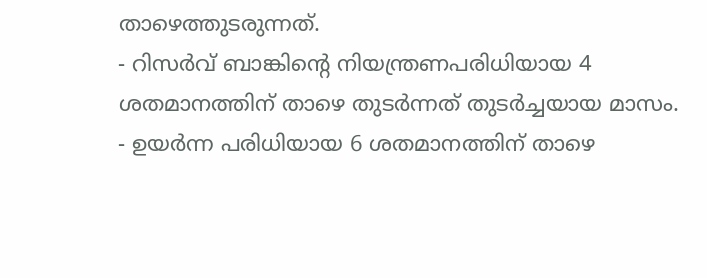താഴെത്തുടരുന്നത്.
- റിസർവ് ബാങ്കിന്റെ നിയന്ത്രണപരിധിയായ 4 ശതമാനത്തിന് താഴെ തുടർന്നത് തുടർച്ചയായ മാസം.
- ഉയർന്ന പരിധിയായ 6 ശതമാനത്തിന് താഴെ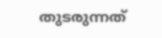തുടരുന്നത്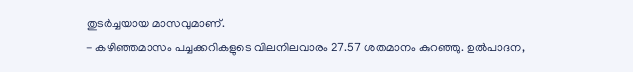തുടർച്ചയായ മാസവുമാണ്.
- കഴിഞ്ഞമാസം പച്ചക്കറികളുടെ വിലനിലവാരം 27.57 ശതമാനം കുറഞ്ഞു. ഉൽപാദന,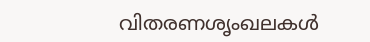വിതരണശൃംഖലകൾ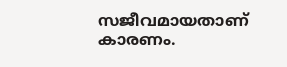സജീവമായതാണ് കാരണം.